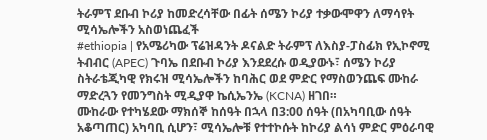ትራምፕ ደቡብ ኮሪያ ከመድረሳቸው በፊት ሰሜን ኮሪያ ተቃውሞዋን ለማሳየት ሚሳኤሎችን አስወነጨፈች
#ethiopia | የአሜሪካው ፕሬዝዳንት ዶናልድ ትራምፕ ለእስያ-ፓስፊክ የኢኮኖሚ ትብብር (APEC) ጉባኤ በደቡብ ኮሪያ እንደደረሱ ወዲያውኑ፣ ሰሜን ኮሪያ ስትራቴጂካዊ የክሩዝ ሚሳኤሎችን ከባሕር ወደ ምድር የማስወንጨፍ ሙከራ ማድረጓን የመንግስት ሚዲያዋ ኬሲኤንኤ (KCNA) ዘገበ።
ሙከራው የተካሄደው ማክሰኞ ከሰዓት በኋላ በ3:00 ሰዓት (በአካባቢው ሰዓት አቆጣጠር) አካባቢ ሲሆን፣ ሚሳኤሎቹ የተተኮሱት ከኮሪያ ልሳነ ምድር ምዕራባዊ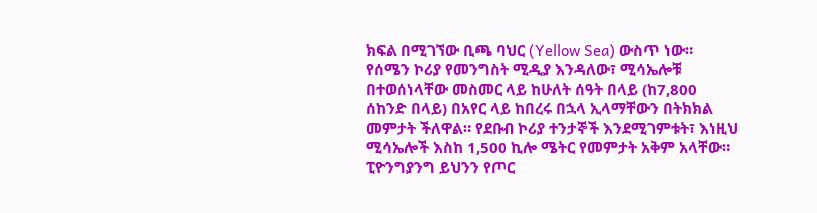ክፍል በሚገኘው ቢጫ ባህር (Yellow Sea) ውስጥ ነው። የሰሜን ኮሪያ የመንግስት ሚዲያ እንዳለው፣ ሚሳኤሎቹ በተወሰነላቸው መስመር ላይ ከሁለት ሰዓት በላይ (ከ7,800 ሰከንድ በላይ) በአየር ላይ ከበረሩ በኋላ ኢላማቸውን በትክክል መምታት ችለዋል። የደቡብ ኮሪያ ተንታኞች እንደሚገምቱት፣ እነዚህ ሚሳኤሎች እስከ 1,500 ኪሎ ሜትር የመምታት አቅም አላቸው።
ፒዮንግያንግ ይህንን የጦር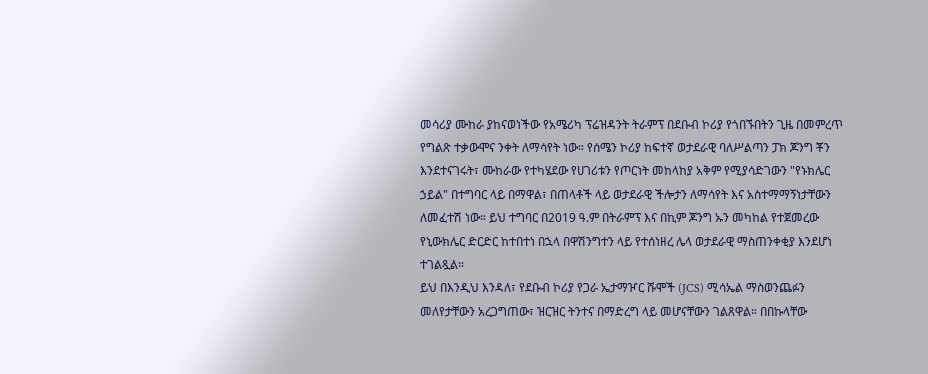መሳሪያ ሙከራ ያከናወነችው የአሜሪካ ፕሬዝዳንት ትራምፕ በደቡብ ኮሪያ የጎበኙበትን ጊዜ በመምረጥ የግልጽ ተቃውሞና ንቀት ለማሳየት ነው። የሰሜን ኮሪያ ከፍተኛ ወታደራዊ ባለሥልጣን ፓክ ጆንግ ቾን እንደተናገሩት፣ ሙከራው የተካሄደው የሀገሪቱን የጦርነት መከላከያ አቅም የሚያሳድገውን "የኑክሌር ኃይል" በተግባር ላይ በማዋል፣ በጠላቶች ላይ ወታደራዊ ችሎታን ለማሳየት እና አስተማማኝነታቸውን ለመፈተሽ ነው። ይህ ተግባር በ2019 ዓ.ም በትራምፕ እና በኪም ጆንግ ኡን መካከል የተጀመረው የኒውክሌር ድርድር ከተበተነ በኋላ በዋሽንግተን ላይ የተሰነዘረ ሌላ ወታደራዊ ማስጠንቀቂያ እንደሆነ ተገልጿል።
ይህ በእንዲህ እንዳለ፣ የደቡብ ኮሪያ የጋራ ኤታማዦር ሹሞች (JCS) ሚሳኤል ማስወንጨፉን መለየታቸውን አረጋግጠው፣ ዝርዝር ትንተና በማድረግ ላይ መሆናቸውን ገልጸዋል። በበኩላቸው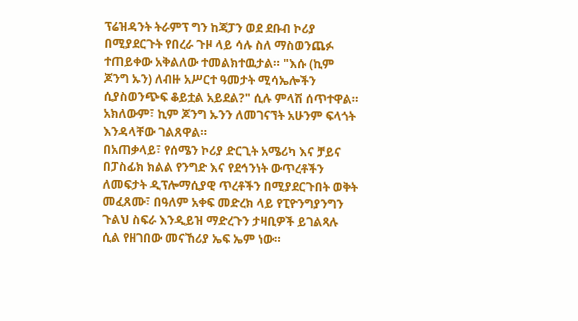ፕሬዝዳንት ትራምፕ ግን ከጃፓን ወደ ደቡብ ኮሪያ በሚያደርጉት የበረራ ጉዞ ላይ ሳሉ ስለ ማስወንጨፉ ተጠይቀው አቅልለው ተመልክተዉታል። "እሱ (ኪም ጆንግ ኡን) ለብዙ አሥርተ ዓመታት ሚሳኤሎችን ሲያስወንጭፍ ቆይቷል አይደል?" ሲሉ ምላሽ ሰጥተዋል። አክለውም፣ ኪም ጆንግ ኡንን ለመገናኘት አሁንም ፍላጎት እንዳላቸው ገልጸዋል።
በአጠቃላይ፣ የሰሜን ኮሪያ ድርጊት አሜሪካ እና ቻይና በፓስፊክ ክልል የንግድ እና የደኅንነት ውጥረቶችን ለመፍታት ዲፕሎማሲያዊ ጥረቶችን በሚያደርጉበት ወቅት መፈጸሙ፣ በዓለም አቀፍ መድረክ ላይ የፒዮንግያንግን ጉልህ ስፍራ እንዲይዝ ማድረጉን ታዛቢዎች ይገልጻሉ ሲል የዘገበው መናኸሪያ ኤፍ ኤም ነው።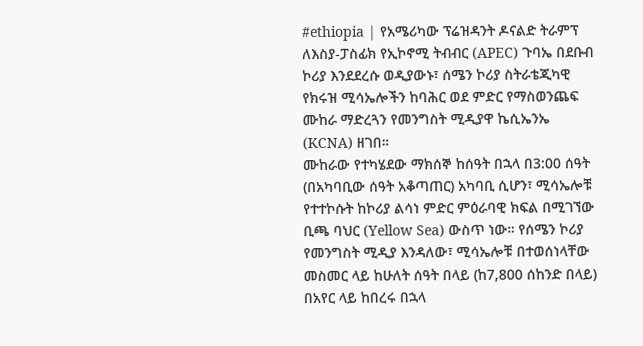#ethiopia | የአሜሪካው ፕሬዝዳንት ዶናልድ ትራምፕ ለእስያ-ፓስፊክ የኢኮኖሚ ትብብር (APEC) ጉባኤ በደቡብ ኮሪያ እንደደረሱ ወዲያውኑ፣ ሰሜን ኮሪያ ስትራቴጂካዊ የክሩዝ ሚሳኤሎችን ከባሕር ወደ ምድር የማስወንጨፍ ሙከራ ማድረጓን የመንግስት ሚዲያዋ ኬሲኤንኤ (KCNA) ዘገበ።
ሙከራው የተካሄደው ማክሰኞ ከሰዓት በኋላ በ3:00 ሰዓት (በአካባቢው ሰዓት አቆጣጠር) አካባቢ ሲሆን፣ ሚሳኤሎቹ የተተኮሱት ከኮሪያ ልሳነ ምድር ምዕራባዊ ክፍል በሚገኘው ቢጫ ባህር (Yellow Sea) ውስጥ ነው። የሰሜን ኮሪያ የመንግስት ሚዲያ እንዳለው፣ ሚሳኤሎቹ በተወሰነላቸው መስመር ላይ ከሁለት ሰዓት በላይ (ከ7,800 ሰከንድ በላይ) በአየር ላይ ከበረሩ በኋላ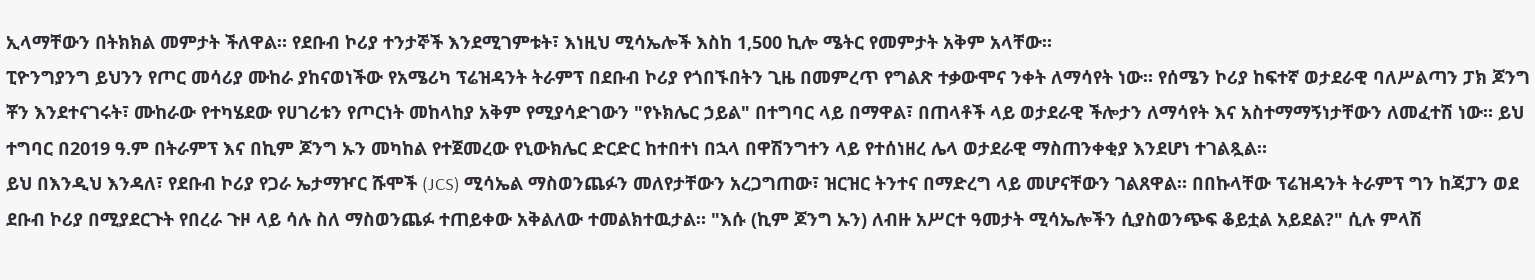ኢላማቸውን በትክክል መምታት ችለዋል። የደቡብ ኮሪያ ተንታኞች እንደሚገምቱት፣ እነዚህ ሚሳኤሎች እስከ 1,500 ኪሎ ሜትር የመምታት አቅም አላቸው።
ፒዮንግያንግ ይህንን የጦር መሳሪያ ሙከራ ያከናወነችው የአሜሪካ ፕሬዝዳንት ትራምፕ በደቡብ ኮሪያ የጎበኙበትን ጊዜ በመምረጥ የግልጽ ተቃውሞና ንቀት ለማሳየት ነው። የሰሜን ኮሪያ ከፍተኛ ወታደራዊ ባለሥልጣን ፓክ ጆንግ ቾን እንደተናገሩት፣ ሙከራው የተካሄደው የሀገሪቱን የጦርነት መከላከያ አቅም የሚያሳድገውን "የኑክሌር ኃይል" በተግባር ላይ በማዋል፣ በጠላቶች ላይ ወታደራዊ ችሎታን ለማሳየት እና አስተማማኝነታቸውን ለመፈተሽ ነው። ይህ ተግባር በ2019 ዓ.ም በትራምፕ እና በኪም ጆንግ ኡን መካከል የተጀመረው የኒውክሌር ድርድር ከተበተነ በኋላ በዋሽንግተን ላይ የተሰነዘረ ሌላ ወታደራዊ ማስጠንቀቂያ እንደሆነ ተገልጿል።
ይህ በእንዲህ እንዳለ፣ የደቡብ ኮሪያ የጋራ ኤታማዦር ሹሞች (JCS) ሚሳኤል ማስወንጨፉን መለየታቸውን አረጋግጠው፣ ዝርዝር ትንተና በማድረግ ላይ መሆናቸውን ገልጸዋል። በበኩላቸው ፕሬዝዳንት ትራምፕ ግን ከጃፓን ወደ ደቡብ ኮሪያ በሚያደርጉት የበረራ ጉዞ ላይ ሳሉ ስለ ማስወንጨፉ ተጠይቀው አቅልለው ተመልክተዉታል። "እሱ (ኪም ጆንግ ኡን) ለብዙ አሥርተ ዓመታት ሚሳኤሎችን ሲያስወንጭፍ ቆይቷል አይደል?" ሲሉ ምላሽ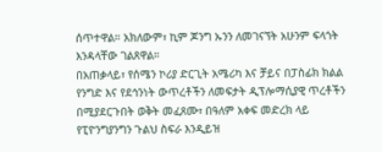ሰጥተዋል። አክለውም፣ ኪም ጆንግ ኡንን ለመገናኘት አሁንም ፍላጎት እንዳላቸው ገልጸዋል።
በአጠቃላይ፣ የሰሜን ኮሪያ ድርጊት አሜሪካ እና ቻይና በፓስፊክ ክልል የንግድ እና የደኅንነት ውጥረቶችን ለመፍታት ዲፕሎማሲያዊ ጥረቶችን በሚያደርጉበት ወቅት መፈጸሙ፣ በዓለም አቀፍ መድረክ ላይ የፒዮንግያንግን ጉልህ ስፍራ እንዲይዝ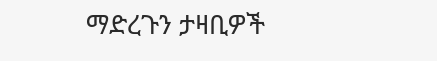ማድረጉን ታዛቢዎች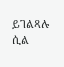ይገልጻሉ ሲል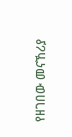የዘገበው መናኸሪያ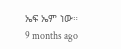ኤፍ ኤም ነው።
9 months ago